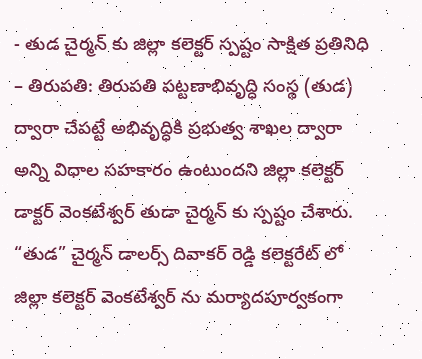- తుడ చైర్మన్ కు జిల్లా కలెక్టర్ స్పష్టం సాక్షిత ప్రతినిధి – తిరుపతి: తిరుపతి పట్టణాభివృద్ధి సంస్థ (తుడ) ద్వారా చేపట్టే అభివృద్ధికి ప్రభుత్వ శాఖల ద్వారా అన్ని విధాల సహకారం ఉంటుందని జిల్లా కలెక్టర్ డాక్టర్ వెంకటేశ్వర్ తుడా చైర్మన్ కు స్పష్టం చేశారు. “తుడ” చైర్మన్ డాలర్స్ దివాకర్ రెడ్డి కలెక్టరేట్ లో జిల్లా కలెక్టర్ వెంకటేశ్వర్ ను మర్యాదపూర్వకంగా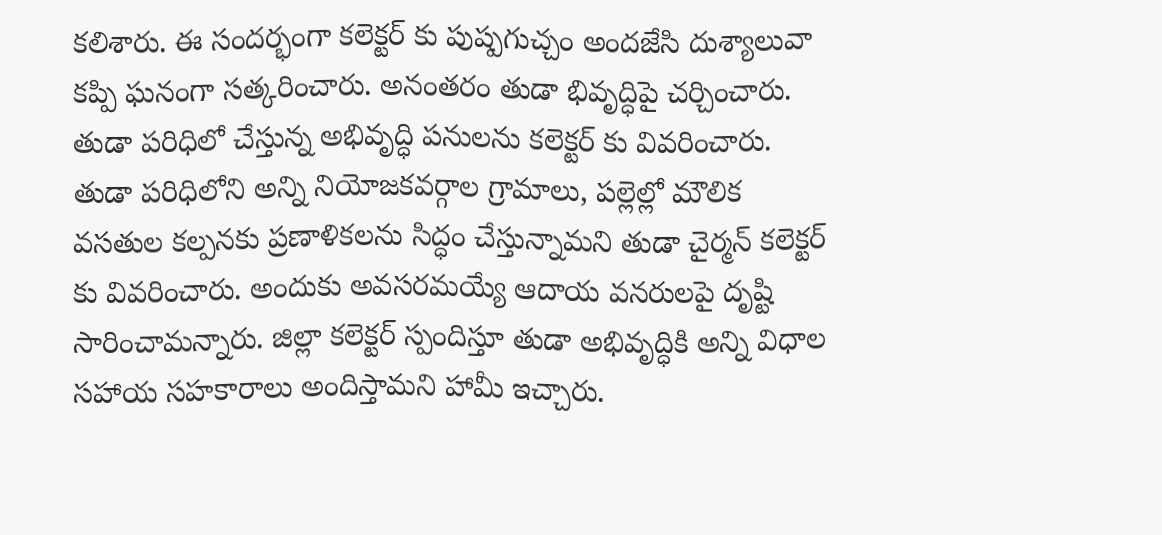కలిశారు. ఈ సందర్భంగా కలెక్టర్ కు పుష్పగుచ్చం అందజేసి దుశ్యాలువా కప్పి ఘనంగా సత్కరించారు. అనంతరం తుడా భివృద్ధిపై చర్చించారు. తుడా పరిధిలో చేస్తున్న అభివృద్ధి పనులను కలెక్టర్ కు వివరించారు. తుడా పరిధిలోని అన్ని నియోజకవర్గాల గ్రామాలు, పల్లెల్లో మౌలిక వసతుల కల్పనకు ప్రణాళికలను సిద్ధం చేస్తున్నామని తుడా చైర్మన్ కలెక్టర్ కు వివరించారు. అందుకు అవసరమయ్యే ఆదాయ వనరులపై దృష్టి సారించామన్నారు. జిల్లా కలెక్టర్ స్పందిస్తూ తుడా అభివృద్ధికి అన్ని విధాల సహాయ సహకారాలు అందిస్తామని హామీ ఇచ్చారు.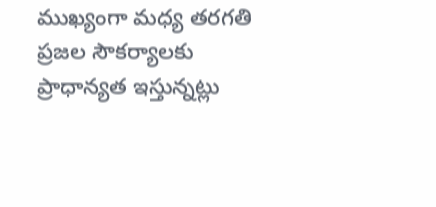ముఖ్యంగా మధ్య తరగతి ప్రజల సౌకర్యాలకు ప్రాధాన్యత ఇస్తున్నట్లు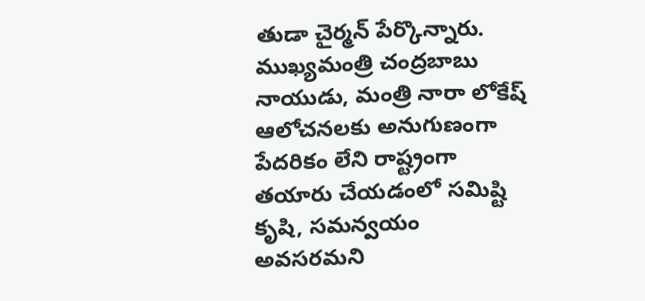తుడా చైర్మన్ పేర్కొన్నారు. ముఖ్యమంత్రి చంద్రబాబు నాయుడు, మంత్రి నారా లోకేష్ ఆలోచనలకు అనుగుణంగా పేదరికం లేని రాష్ట్రంగా తయారు చేయడంలో సమిష్టి కృషి, సమన్వయం అవసరమని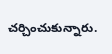చర్చించుకున్నారు.